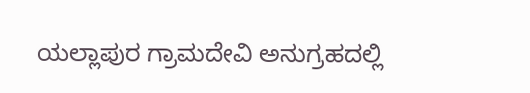ಯಲ್ಲಾಪುರ ಗ್ರಾಮದೇವಿ ಅನುಗ್ರಹದಲ್ಲಿ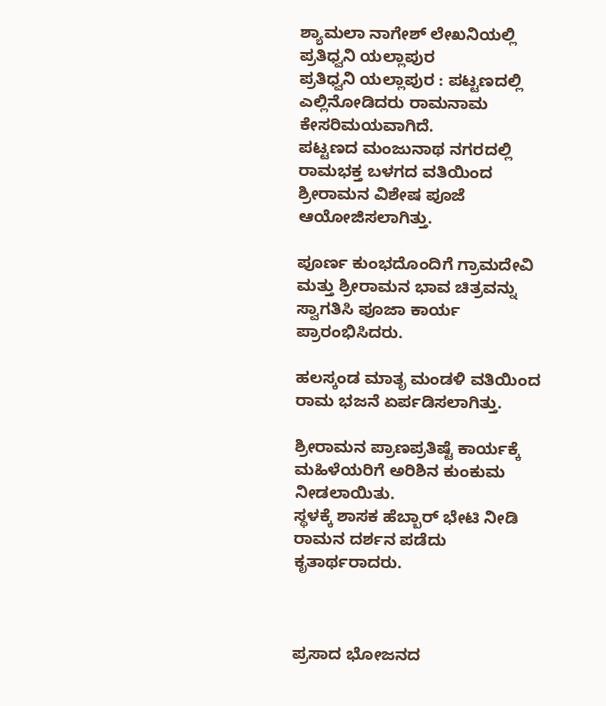ಶ್ಯಾಮಲಾ ನಾಗೇಶ್ ಲೇಖನಿಯಲ್ಲಿ ಪ್ರತಿಧ್ವನಿ ಯಲ್ಲಾಪುರ
ಪ್ರತಿಧ್ವನಿ ಯಲ್ಲಾಪುರ : ಪಟ್ಟಣದಲ್ಲಿ ಎಲ್ಲಿನೋಡಿದರು ರಾಮನಾಮ ಕೇಸರಿಮಯವಾಗಿದೆ.
ಪಟ್ಟಣದ ಮಂಜುನಾಥ ನಗರದಲ್ಲಿ ರಾಮಭಕ್ತ ಬಳಗದ ವತಿಯಿಂದ ಶ್ರೀರಾಮನ ವಿಶೇಷ ಪೂಜೆ ಆಯೋಜಿಸಲಾಗಿತ್ತು.

ಪೂರ್ಣ ಕುಂಭದೊಂದಿಗೆ ಗ್ರಾಮದೇವಿ ಮತ್ತು ಶ್ರೀರಾಮನ ಭಾವ ಚಿತ್ರವನ್ನು ಸ್ವಾಗತಿಸಿ ಪೂಜಾ ಕಾರ್ಯ ಪ್ರಾರಂಭಿಸಿದರು.

ಹಲಸ್ಕಂಡ ಮಾತೃ ಮಂಡಳಿ ವತಿಯಿಂದ ರಾಮ ಭಜನೆ ಏರ್ಪಡಿಸಲಾಗಿತ್ತು.

ಶ್ರೀರಾಮನ ಪ್ರಾಣಪ್ರತಿಷ್ಟೆ ಕಾರ್ಯಕ್ಕೆ ಮಹಿಳೆಯರಿಗೆ ಅರಿಶಿನ ಕುಂಕುಮ ನೀಡಲಾಯಿತು.
ಸ್ಥಳಕ್ಕೆ ಶಾಸಕ ಹೆಬ್ಬಾರ್ ಭೇಟಿ ನೀಡಿ ರಾಮನ ದರ್ಶನ ಪಡೆದು ಕೃತಾರ್ಥರಾದರು.



ಪ್ರಸಾದ ಭೋಜನದ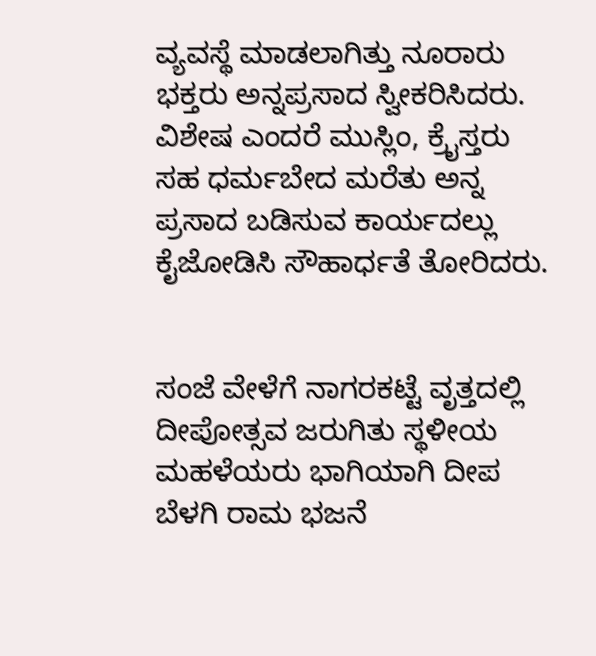ವ್ಯವಸ್ಥೆ ಮಾಡಲಾಗಿತ್ತು ನೂರಾರು ಭಕ್ತರು ಅನ್ನಪ್ರಸಾದ ಸ್ವೀಕರಿಸಿದರು. ವಿಶೇಷ ಎಂದರೆ ಮುಸ್ಲಿಂ, ಕ್ರೈಸ್ತರು ಸಹ ಧರ್ಮಬೇದ ಮರೆತು ಅನ್ನ ಪ್ರಸಾದ ಬಡಿಸುವ ಕಾರ್ಯದಲ್ಲು ಕೈಜೋಡಿಸಿ ಸೌಹಾರ್ಧತೆ ತೋರಿದರು.


ಸಂಜೆ ವೇಳೆಗೆ ನಾಗರಕಟ್ಟೆ ವೃತ್ತದಲ್ಲಿ ದೀಪೋತ್ಸವ ಜರುಗಿತು ಸ್ಥಳೀಯ ಮಹಳೆಯರು ಭಾಗಿಯಾಗಿ ದೀಪ ಬೆಳಗಿ ರಾಮ ಭಜನೆ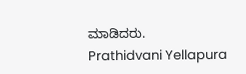ಮಾಡಿದರು.
Prathidvani Yellapura